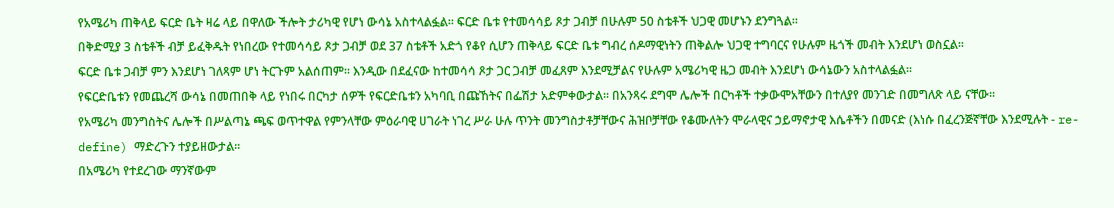የአሜሪካ ጠቅላይ ፍርድ ቤት ዛሬ ላይ በዋለው ችሎት ታሪካዊ የሆነ ውሳኔ አስተላልፏል፡፡ ፍርድ ቤቱ የተመሳሳይ ጾታ ጋብቻ በሁሉም 50 ስቴቶች ህጋዊ መሆኑን ደንግጓል፡፡
በቅድሚያ 3 ስቴቶች ብቻ ይፈቅዱት የነበረው የተመሳሳይ ጾታ ጋብቻ ወደ 37 ስቴቶች አድጎ የቆየ ሲሆን ጠቅላይ ፍርድ ቤቱ ግብረ ሰዶማዊነትን ጠቅልሎ ህጋዊ ተግባርና የሁሉም ዜጎች መብት እንደሆነ ወስኗል፡፡
ፍርድ ቤቱ ጋብቻ ምን እንደሆነ ገለጻም ሆነ ትርጉም አልሰጠም፡፡ እንዲው በደፈናው ከተመሳሳ ጾታ ጋር ጋብቻ መፈጸም እንደሚቻልና የሁሉም አሜሪካዊ ዜጋ መብት እንደሆነ ውሳኔውን አስተላልፏል፡፡
የፍርድቤቱን የመጨረሻ ውሳኔ በመጠበቅ ላይ የነበሩ በርካታ ሰዎች የፍርድቤቱን አካባቢ በጩኸትና በፌሽታ አድምቀውታል፡፡ በአንጻሩ ደግሞ ሌሎች በርካቶች ተቃውሞአቸውን በተለያየ መንገድ በመግለጽ ላይ ናቸው፡፡
የአሜሪካ መንግስትና ሌሎች በሥልጣኔ ጫፍ ወጥተዋል የምንላቸው ምዕራባዊ ሀገራት ነገረ ሥራ ሁሉ ጥንት መንግስታቶቻቸውና ሕዝቦቻቸው የቆሙለትን ሞራላዊና ኃይማኖታዊ እሴቶችን በመናድ (እነሱ በፈረንጅኛቸው እንደሚሉት - re-define) ማድረጉን ተያይዘውታል፡፡
በአሜሪካ የተደረገው ማንኛውም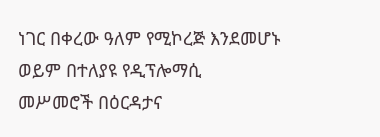ነገር በቀረው ዓለም የሚኮረጅ እንደመሆኑ ወይም በተለያዩ የዲፕሎማሲ መሥመሮች በዕርዳታና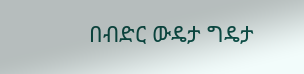በብድር ውዴታ ግዴታ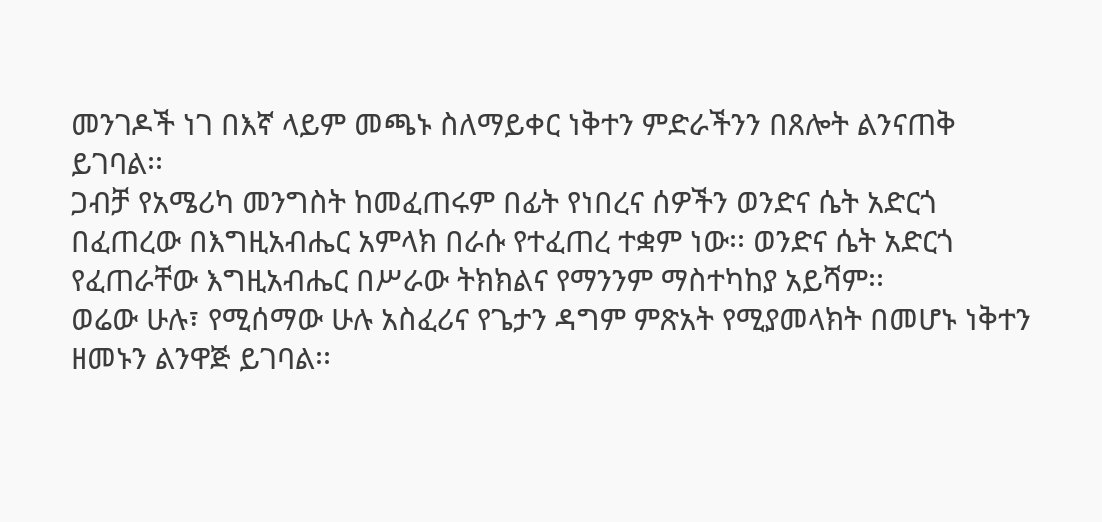መንገዶች ነገ በእኛ ላይም መጫኑ ስለማይቀር ነቅተን ምድራችንን በጸሎት ልንናጠቅ ይገባል፡፡
ጋብቻ የአሜሪካ መንግስት ከመፈጠሩም በፊት የነበረና ሰዎችን ወንድና ሴት አድርጎ በፈጠረው በእግዚአብሔር አምላክ በራሱ የተፈጠረ ተቋም ነው፡፡ ወንድና ሴት አድርጎ የፈጠራቸው እግዚአብሔር በሥራው ትክክልና የማንንም ማስተካከያ አይሻም፡፡
ወሬው ሁሉ፣ የሚሰማው ሁሉ አስፈሪና የጌታን ዳግም ምጽአት የሚያመላክት በመሆኑ ነቅተን ዘመኑን ልንዋጅ ይገባል፡፡